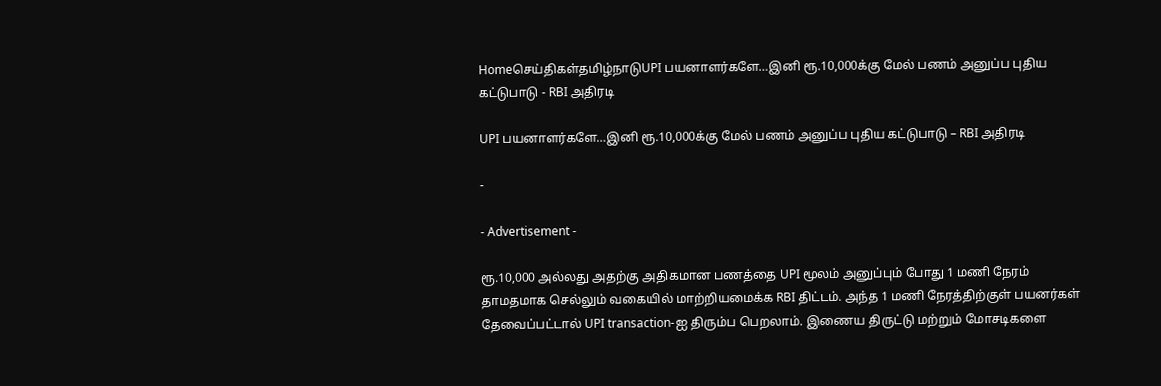Homeசெய்திகள்தமிழ்நாடுUPI பயனாளர்களே…இனி ரூ.10,000க்கு மேல் பணம் அனுப்ப புதிய கட்டுபாடு - RBI அதிரடி

UPI பயனாளர்களே…இனி ரூ.10,000க்கு மேல் பணம் அனுப்ப புதிய கட்டுபாடு – RBI அதிரடி

-

- Advertisement -

ரூ.10,000 அல்லது அதற்கு அதிகமான பணத்தை UPI மூலம் அனுப்பும் போது 1 மணி நேரம் தாமதமாக செல்லும் வகையில் மாற்றியமைக்க RBI திட்டம். அந்த 1 மணி நேரத்திற்குள் பயனர்கள் தேவைப்பட்டால் UPI transaction-ஐ திரும்ப பெறலாம். இணைய திருட்டு மற்றும் மோசடிகளை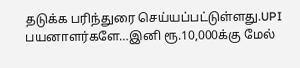தடுக்க பரிந்துரை செய்யப்பட்டுள்ளது.UPI பயனாளர்களே…இனி ரூ.10,000க்கு மேல்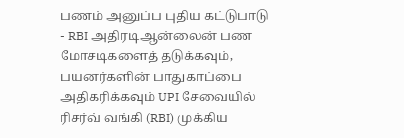பணம் அனுப்ப புதிய கட்டுபாடு - RBI அதிரடிஆன்லைன் பண மோசடிகளைத் தடுக்கவும், பயனர்களின் பாதுகாப்பை அதிகரிக்கவும் UPI சேவையில் ரிசர்வ் வங்கி (RBI) முக்கிய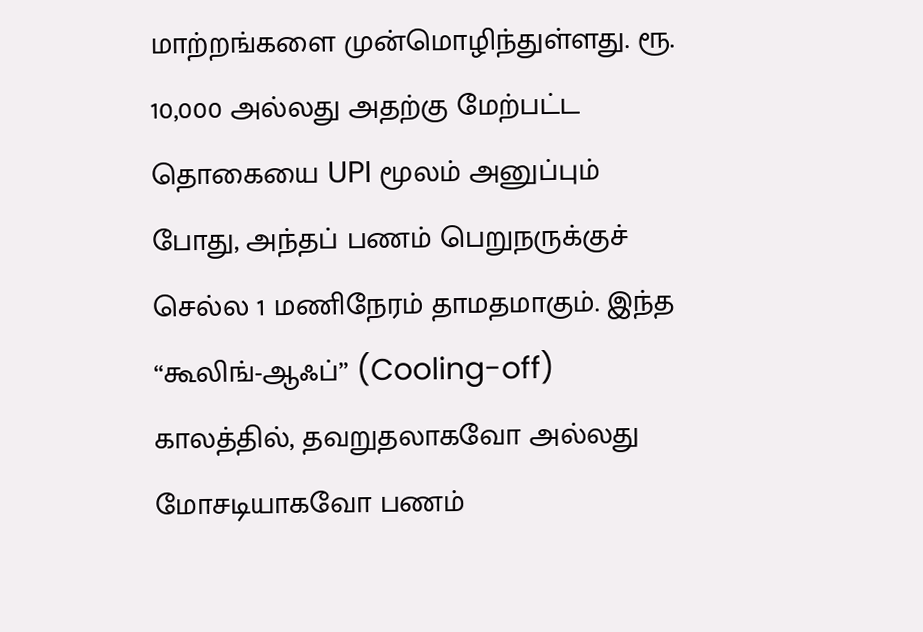மாற்றங்களை முன்மொழிந்துள்ளது. ரூ. 10,000 அல்லது அதற்கு மேற்பட்ட தொகையை UPI மூலம் அனுப்பும் போது, அந்தப் பணம் பெறுநருக்குச் செல்ல 1 மணிநேரம் தாமதமாகும். இந்த “கூலிங்-ஆஃப்” (Cooling-off) காலத்தில், தவறுதலாகவோ அல்லது மோசடியாகவோ பணம்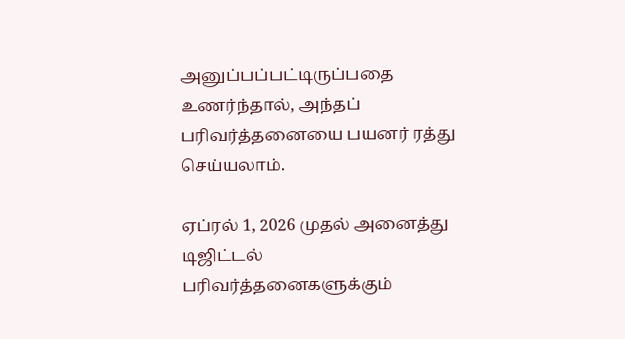அனுப்பப்பட்டிருப்பதை உணர்ந்தால், அந்தப் பரிவர்த்தனையை பயனர் ரத்து செய்யலாம்.

ஏப்ரல் 1, 2026 முதல் அனைத்து டிஜிட்டல் பரிவர்த்தனைகளுக்கும்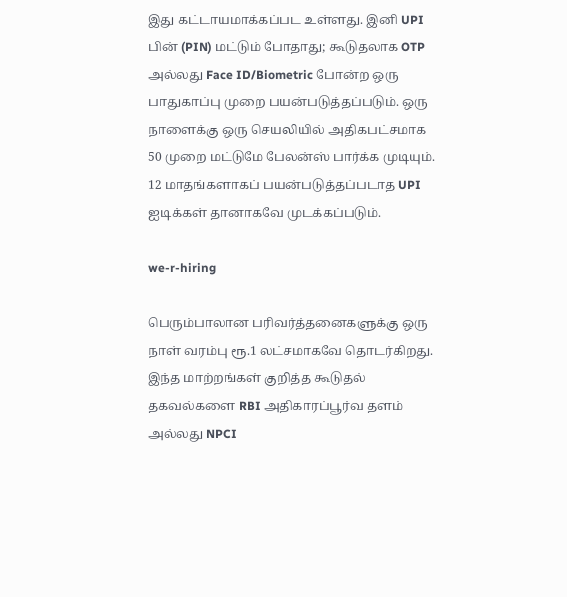இது கட்டாயமாக்கப்பட உள்ளது. இனி UPI பின் (PIN) மட்டும் போதாது; கூடுதலாக OTP அல்லது Face ID/Biometric போன்ற ஒரு பாதுகாப்பு முறை பயன்படுத்தப்படும். ஒரு நாளைக்கு ஒரு செயலியில் அதிகபட்சமாக 50 முறை மட்டுமே பேலன்ஸ் பார்க்க முடியும். 12 மாதங்களாகப் பயன்படுத்தப்படாத UPI ஐடிக்கள் தானாகவே முடக்கப்படும்.

we-r-hiring

பெரும்பாலான பரிவர்த்தனைகளுக்கு ஒரு நாள் வரம்பு ரூ.1 லட்சமாகவே தொடர்கிறது. இந்த மாற்றங்கள் குறித்த கூடுதல் தகவல்களை RBI அதிகாரப்பூர்வ தளம் அல்லது NPCI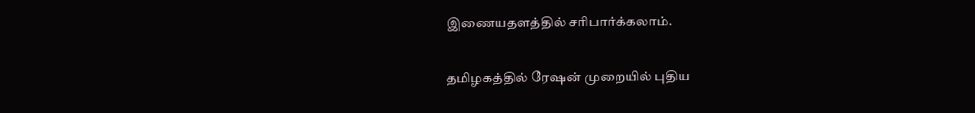இணையதளத்தில் சரிபார்க்கலாம்.

தமிழகத்தில் ரேஷன் முறையில் புதிய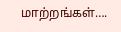மாற்றங்கள்….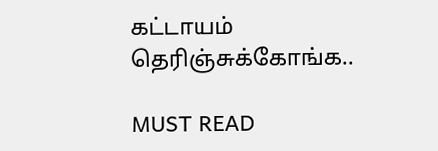கட்டாயம் தெரிஞ்சுக்கோங்க..

MUST READ